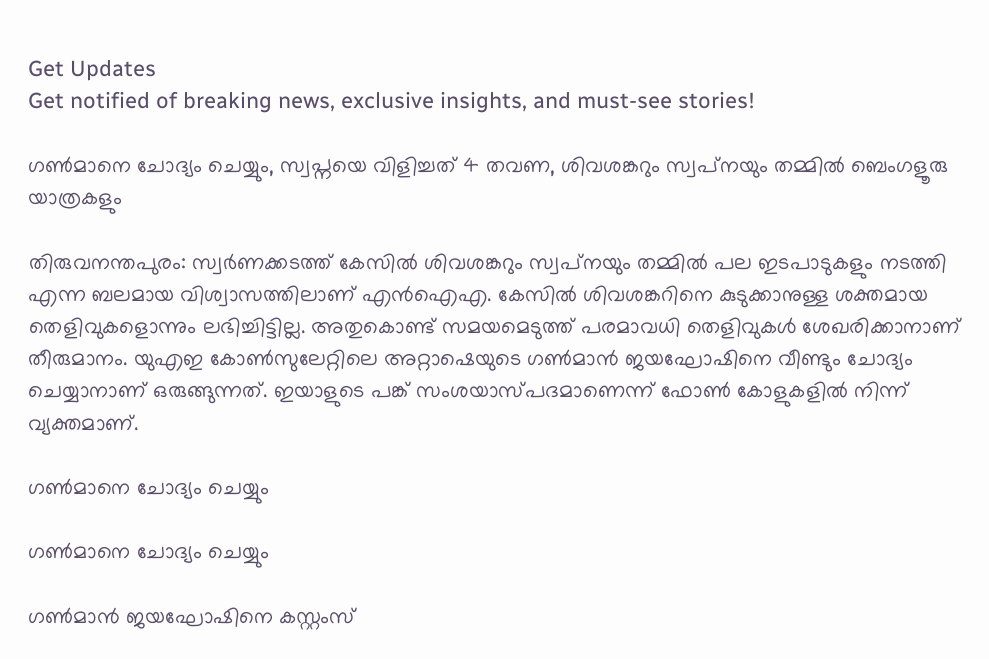Get Updates
Get notified of breaking news, exclusive insights, and must-see stories!

ഗണ്‍മാനെ ചോദ്യം ചെയ്യും, സ്വപ്നയെ വിളിച്ചത് 4 തവണ, ശിവശങ്കറും സ്വപ്‌നയും തമ്മില്‍ ബെംഗളൂരു യാത്രകളും

തിരുവനന്തപുരം: സ്വര്‍ണക്കടത്ത് കേസില്‍ ശിവശങ്കറും സ്വപ്‌നയും തമ്മില്‍ പല ഇടപാടുകളും നടത്തി എന്ന ബലമായ വിശ്വാസത്തിലാണ് എന്‍ഐഎ. കേസില്‍ ശിവശങ്കറിനെ കുടുക്കാനുള്ള ശക്തമായ തെളിവുകളൊന്നും ലഭിച്ചിട്ടില്ല. അതുകൊണ്ട് സമയമെടുത്ത് പരമാവധി തെളിവുകള്‍ ശേഖരിക്കാനാണ് തീരുമാനം. യുഎഇ കോണ്‍സുലേറ്റിലെ അറ്റാഷെയുടെ ഗണ്‍മാന്‍ ജയഘോഷിനെ വീണ്ടും ചോദ്യം ചെയ്യാനാണ് ഒരുങ്ങുന്നത്. ഇയാളുടെ പങ്ക് സംശയാസ്പദമാണെന്ന് ഫോണ്‍ കോളുകളില്‍ നിന്ന് വ്യക്തമാണ്.

ഗണ്‍മാനെ ചോദ്യം ചെയ്യും

ഗണ്‍മാനെ ചോദ്യം ചെയ്യും

ഗണ്‍മാന്‍ ജയഘോഷിനെ കസ്റ്റംസ്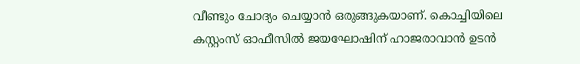വീണ്ടും ചോദ്യം ചെയ്യാന്‍ ഒരുങ്ങുകയാണ്. കൊച്ചിയിലെ കസ്റ്റംസ് ഓഫീസില്‍ ജയഘോഷിന് ഹാജരാവാന്‍ ഉടന്‍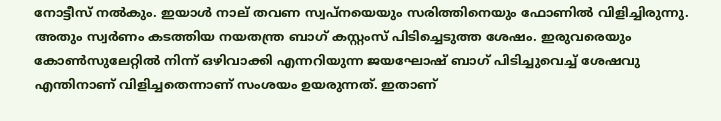നോട്ടീസ് നല്‍കും. ഇയാള്‍ നാല് തവണ സ്വപ്‌നയെയും സരിത്തിനെയും ഫോണില്‍ വിളിച്ചിരുന്നു. അതും സ്വര്‍ണം കടത്തിയ നയതന്ത്ര ബാഗ് കസ്റ്റംസ് പിടിച്ചെടുത്ത ശേഷം. ഇരുവരെയും കോണ്‍സുലേറ്റില്‍ നിന്ന് ഒഴിവാക്കി എന്നറിയുന്ന ജയഘോഷ് ബാഗ് പിടിച്ചുവെച്ച് ശേഷവു എന്തിനാണ് വിളിച്ചതെന്നാണ് സംശയം ഉയരുന്നത്. ഇതാണ്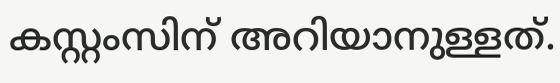കസ്റ്റംസിന് അറിയാനുള്ളത്.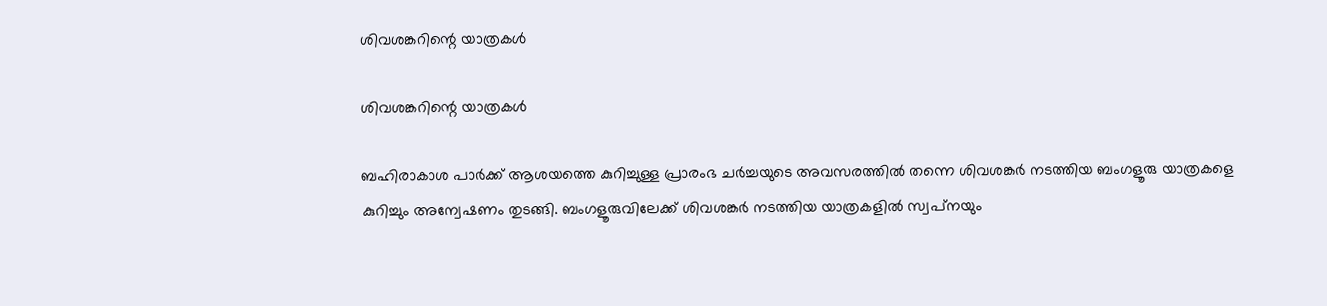ശിവശങ്കറിന്റെ യാത്രകള്‍

ശിവശങ്കറിന്റെ യാത്രകള്‍

ബഹിരാകാശ പാര്‍ക്ക് ആശയത്തെ കുറിച്ചുള്ള പ്രാരംഭ ചര്‍ച്ചയുടെ അവസരത്തില്‍ തന്നെ ശിവശങ്കര്‍ നടത്തിയ ബംഗളൂരു യാത്രകളെ കുറിച്ചും അന്വേഷണം തുടങ്ങി. ബംഗളൂരുവിലേക്ക് ശിവശങ്കര്‍ നടത്തിയ യാത്രകളില്‍ സ്വപ്‌നയും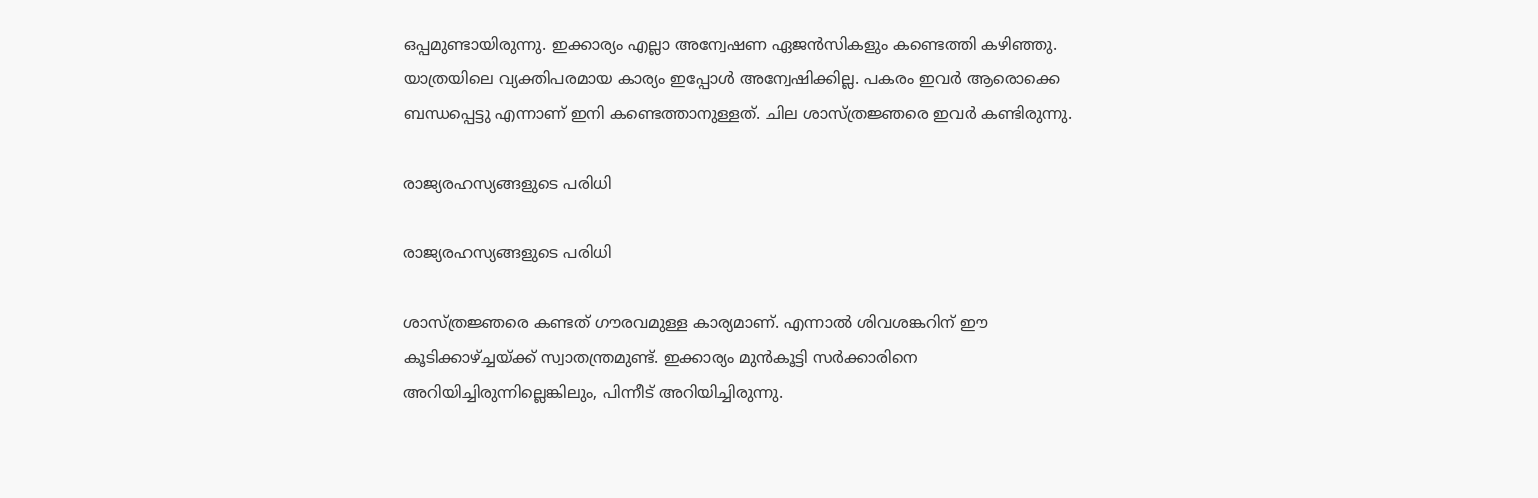ഒപ്പമുണ്ടായിരുന്നു. ഇക്കാര്യം എല്ലാ അന്വേഷണ ഏജന്‍സികളും കണ്ടെത്തി കഴിഞ്ഞു. യാത്രയിലെ വ്യക്തിപരമായ കാര്യം ഇപ്പോള്‍ അന്വേഷിക്കില്ല. പകരം ഇവര്‍ ആരൊക്കെ ബന്ധപ്പെട്ടു എന്നാണ് ഇനി കണ്ടെത്താനുള്ളത്. ചില ശാസ്ത്രജ്ഞരെ ഇവര്‍ കണ്ടിരുന്നു.

രാജ്യരഹസ്യങ്ങളുടെ പരിധി

രാജ്യരഹസ്യങ്ങളുടെ പരിധി

ശാസ്ത്രജ്ഞരെ കണ്ടത് ഗൗരവമുള്ള കാര്യമാണ്. എന്നാല്‍ ശിവശങ്കറിന് ഈ കൂടിക്കാഴ്ച്ചയ്ക്ക് സ്വാതന്ത്രമുണ്ട്. ഇക്കാര്യം മുന്‍കൂട്ടി സര്‍ക്കാരിനെ അറിയിച്ചിരുന്നില്ലെങ്കിലും, പിന്നീട് അറിയിച്ചിരുന്നു.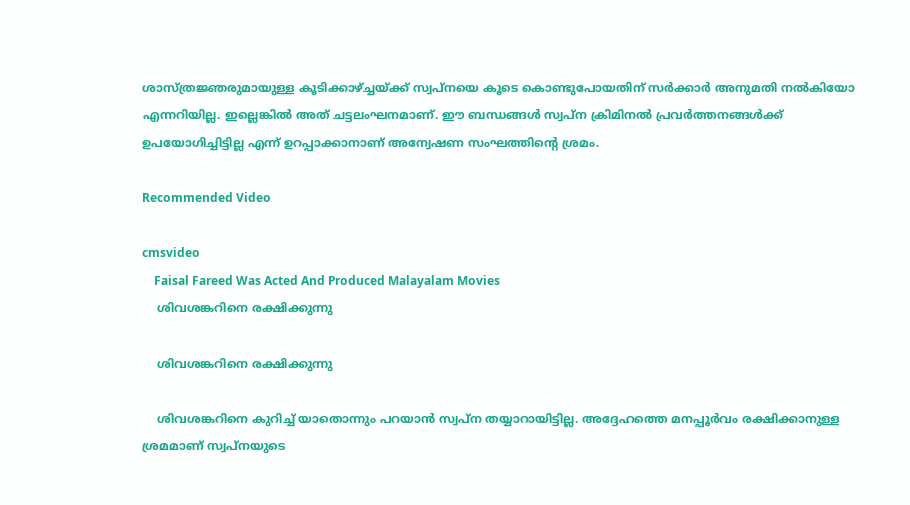ശാസ്ത്രജ്ഞരുമായുള്ള കൂടിക്കാഴ്ച്ചയ്ക്ക് സ്വപ്നയെ കൂടെ കൊണ്ടുപോയതിന് സര്‍ക്കാര്‍ അനുമതി നല്‍കിയോ എന്നറിയില്ല. ഇല്ലെങ്കില്‍ അത് ചട്ടലംഘനമാണ്. ഈ ബന്ധങ്ങള്‍ സ്വപ്‌ന ക്രിമിനല്‍ പ്രവര്‍ത്തനങ്ങള്‍ക്ക് ഉപയോഗിച്ചിട്ടില്ല എന്ന് ഉറപ്പാക്കാനാണ് അന്വേഷണ സംഘത്തിന്റെ ശ്രമം.

Recommended Video

cmsvideo
    Faisal Fareed Was Acted And Produced Malayalam Movies
    ശിവശങ്കറിനെ രക്ഷിക്കുന്നു

    ശിവശങ്കറിനെ രക്ഷിക്കുന്നു

    ശിവശങ്കറിനെ കുറിച്ച് യാതൊന്നും പറയാന്‍ സ്വപ്‌ന തയ്യാറായിട്ടില്ല. അദ്ദേഹത്തെ മനപ്പൂര്‍വം രക്ഷിക്കാനുള്ള ശ്രമമാണ് സ്വപ്‌നയുടെ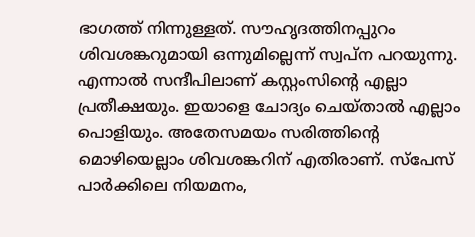ഭാഗത്ത് നിന്നുള്ളത്. സൗഹൃദത്തിനപ്പുറം ശിവശങ്കറുമായി ഒന്നുമില്ലെന്ന് സ്വപ്‌ന പറയുന്നു. എന്നാല്‍ സന്ദീപിലാണ് കസ്റ്റംസിന്റെ എല്ലാ പ്രതീക്ഷയും. ഇയാളെ ചോദ്യം ചെയ്താല്‍ എല്ലാം പൊളിയും. അതേസമയം സരിത്തിന്റെ മൊഴിയെല്ലാം ശിവശങ്കറിന് എതിരാണ്. സ്‌പേസ് പാര്‍ക്കിലെ നിയമനം,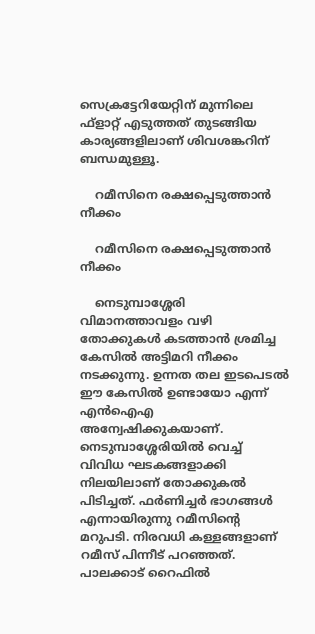സെക്രട്ടേറിയേറ്റിന് മുന്നിലെ ഫ്‌ളാറ്റ് എടുത്തത് തുടങ്ങിയ കാര്യങ്ങളിലാണ് ശിവശങ്കറിന് ബന്ധമുള്ളൂ.

    റമീസിനെ രക്ഷപ്പെടുത്താന്‍ നീക്കം

    റമീസിനെ രക്ഷപ്പെടുത്താന്‍ നീക്കം

    നെടുമ്പാശ്ശേരി വിമാനത്താവളം വഴി തോക്കുകള്‍ കടത്താന്‍ ശ്രമിച്ച കേസില്‍ അട്ടിമറി നീക്കം നടക്കുന്നു. ഉന്നത തല ഇടപെടല്‍ ഈ കേസില്‍ ഉണ്ടായോ എന്ന് എന്‍ഐഎ അന്വേഷിക്കുകയാണ്. നെടുമ്പാശ്ശേരിയില്‍ വെച്ച് വിവിധ ഘടകങ്ങളാക്കി നിലയിലാണ് തോക്കുകല്‍ പിടിച്ചത്. ഫര്‍ണിച്ചര്‍ ഭാഗങ്ങള്‍ എന്നായിരുന്നു റമീസിന്റെ മറുപടി. നിരവധി കള്ളങ്ങളാണ് റമീസ് പിന്നീട് പറഞ്ഞത്. പാലക്കാട് റൈഫില്‍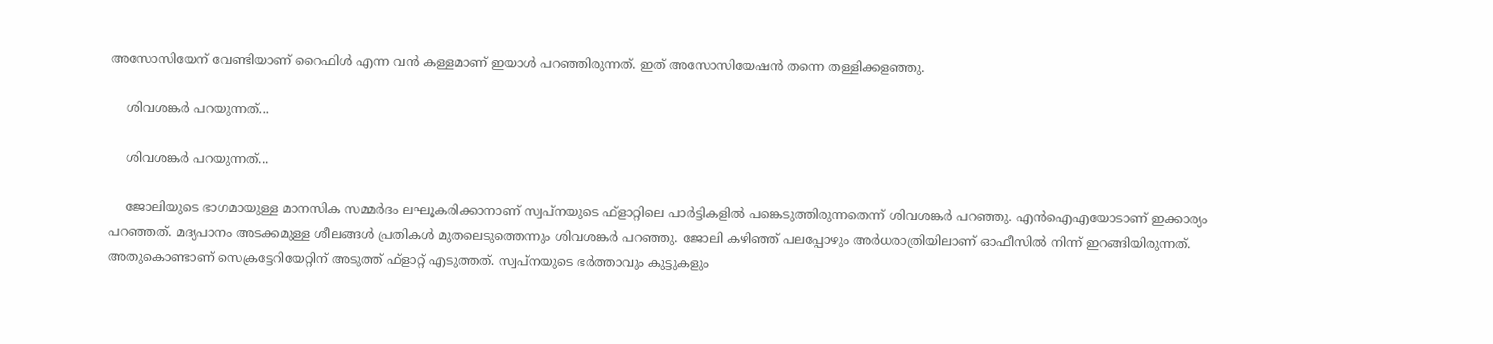അസോസിയേന് വേണ്ടിയാണ് റൈഫിള്‍ എന്ന വന്‍ കള്ളമാണ് ഇയാള്‍ പറഞ്ഞിരുന്നത്. ഇത് അസോസിയേഷന്‍ തന്നെ തള്ളിക്കളഞ്ഞു.

    ശിവശങ്കര്‍ പറയുന്നത്...

    ശിവശങ്കര്‍ പറയുന്നത്...

    ജോലിയുടെ ഭാഗമായുള്ള മാനസിക സമ്മര്‍ദം ലഘൂകരിക്കാനാണ് സ്വപ്‌നയുടെ ഫ്‌ളാറ്റിലെ പാര്‍ട്ടികളില്‍ പങ്കെടുത്തിരുന്നതെന്ന് ശിവശങ്കര്‍ പറഞ്ഞു. എന്‍ഐഎയോടാണ് ഇക്കാര്യം പറഞ്ഞത്. മദ്യപാനം അടക്കമുള്ള ശീലങ്ങള്‍ പ്രതികള്‍ മുതലെടുത്തെന്നും ശിവശങ്കര്‍ പറഞ്ഞു. ജോലി കഴിഞ്ഞ് പലപ്പോഴും അര്‍ധരാത്രിയിലാണ് ഓഫീസില്‍ നിന്ന് ഇറങ്ങിയിരുന്നത്. അതുകൊണ്ടാണ് സെക്രട്ടേറിയേറ്റിന് അടുത്ത് ഫ്‌ളാറ്റ് എടുത്തത്. സ്വപ്‌നയുടെ ഭര്‍ത്താവും കുട്ടുകളും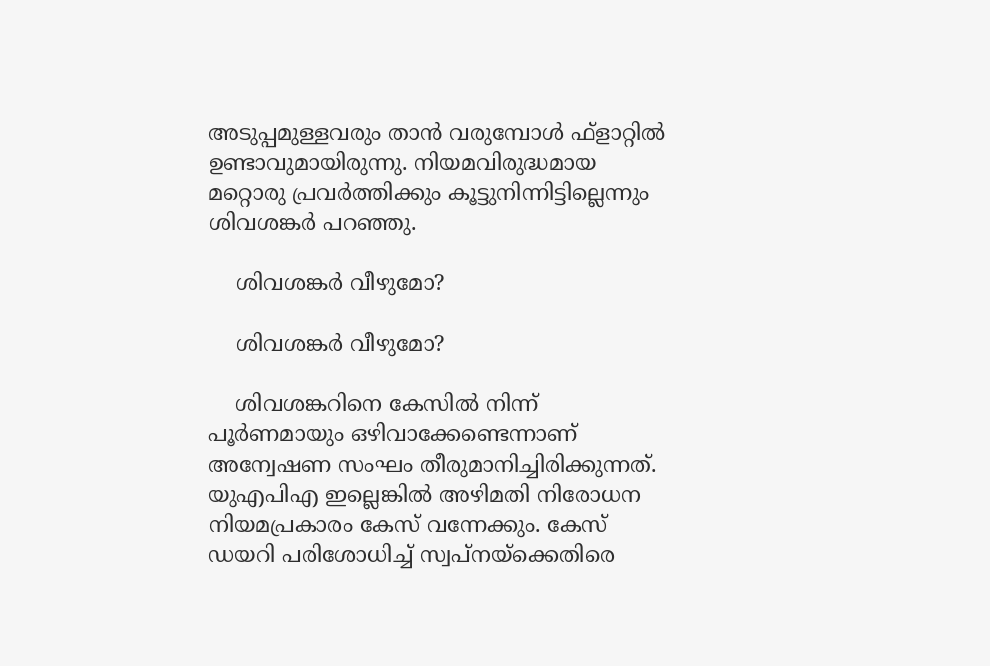അടുപ്പമുള്ളവരും താന്‍ വരുമ്പോള്‍ ഫ്‌ളാറ്റില്‍ ഉണ്ടാവുമായിരുന്നു. നിയമവിരുദ്ധമായ മറ്റൊരു പ്രവര്‍ത്തിക്കും കൂട്ടുനിന്നിട്ടില്ലെന്നും ശിവശങ്കര്‍ പറഞ്ഞു.

    ശിവശങ്കര്‍ വീഴുമോ?

    ശിവശങ്കര്‍ വീഴുമോ?

    ശിവശങ്കറിനെ കേസില്‍ നിന്ന് പൂര്‍ണമായും ഒഴിവാക്കേണ്ടെന്നാണ് അന്വേഷണ സംഘം തീരുമാനിച്ചിരിക്കുന്നത്. യുഎപിഎ ഇല്ലെങ്കില്‍ അഴിമതി നിരോധന നിയമപ്രകാരം കേസ് വന്നേക്കും. കേസ് ഡയറി പരിശോധിച്ച് സ്വപ്‌നയ്‌ക്കെതിരെ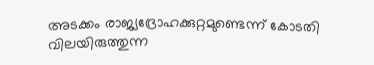അടക്കം രാജ്യദ്രോഹക്കുറ്റമുണ്ടെന്ന് കോടതി വിലയിരുത്തുന്ന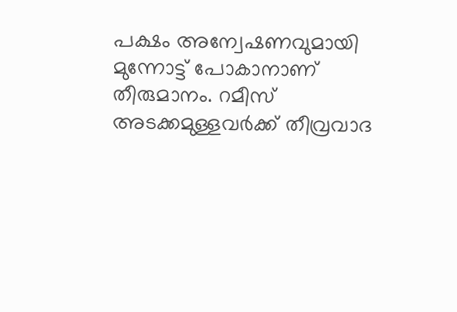പക്ഷം അന്വേഷണവുമായി മുന്നോട്ട് പോകാനാണ് തീരുമാനം. റമീസ് അടക്കമുള്ളവര്‍ക്ക് തീവ്രവാദ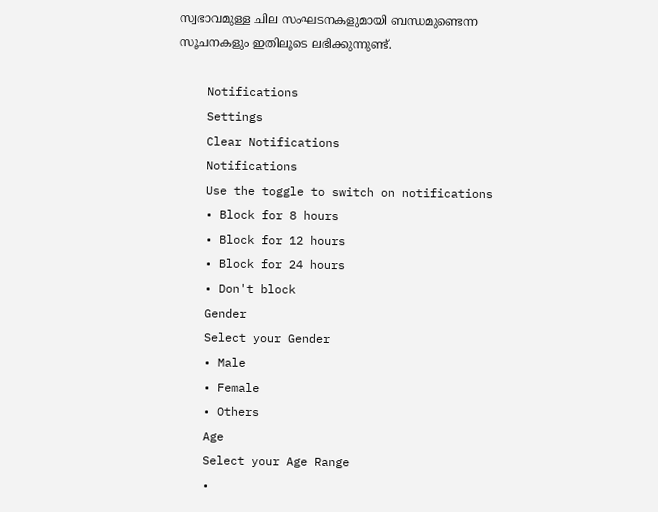സ്വഭാവമുള്ള ചില സംഘടനകളുമായി ബന്ധമുണ്ടെന്ന സൂചനകളും ഇതിലൂടെ ലഭിക്കുന്നുണ്ട്.

    Notifications
    Settings
    Clear Notifications
    Notifications
    Use the toggle to switch on notifications
    • Block for 8 hours
    • Block for 12 hours
    • Block for 24 hours
    • Don't block
    Gender
    Select your Gender
    • Male
    • Female
    • Others
    Age
    Select your Age Range
    •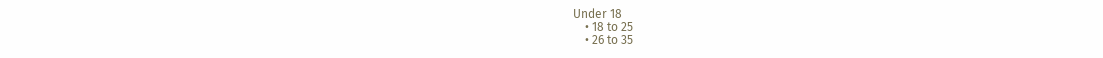Under 18
    • 18 to 25
    • 26 to 35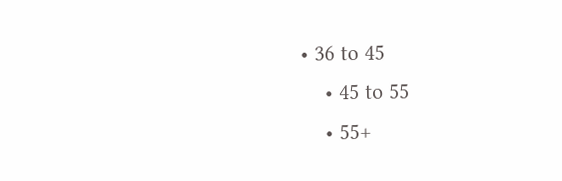• 36 to 45
    • 45 to 55
    • 55+